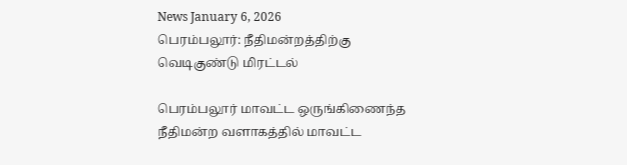News January 6, 2026
பெரம்பலூர்: நீதிமன்றத்திற்கு வெடிகுண்டு மிரட்டல்

பெரம்பலூர் மாவட்ட ஒருங்கிணைந்த நீதிமன்ற வளாகத்தில் மாவட்ட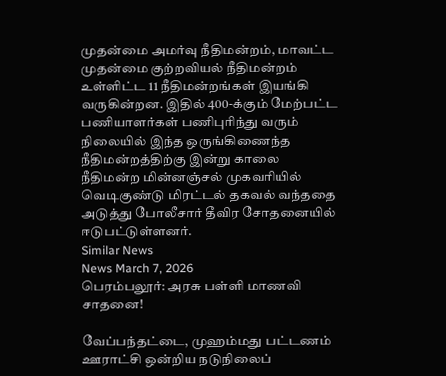முதன்மை அமர்வு நீதிமன்றம், மாவட்ட முதன்மை குற்றவியல் நீதிமன்றம் உள்ளிட்ட 11 நீதிமன்றங்கள் இயங்கி வருகின்றன. இதில் 400-க்கும் மேற்பட்ட பணியாளர்கள் பணிபுரிந்து வரும் நிலையில் இந்த ஒருங்கிணைந்த நீதிமன்றத்திற்கு இன்று காலை நீதிமன்ற மின்னஞ்சல் முகவரியில் வெடிகுண்டு மிரட்டல் தகவல் வந்ததை அடுத்து போலீசார் தீவிர சோதனையில் ஈடுபட்டுள்ளனர்.
Similar News
News March 7, 2026
பெரம்பலூர்: அரசு பள்ளி மாணவி சாதனை!

வேப்பந்தட்டை, முஹம்மது பட்டணம் ஊராட்சி ஒன்றிய நடுநிலைப்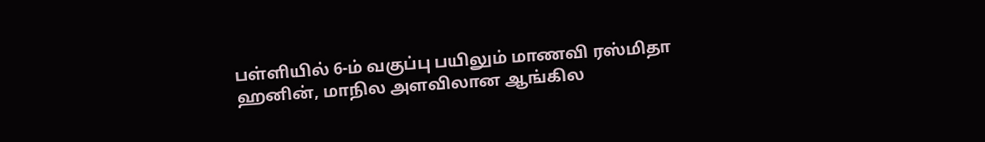பள்ளியில் 6-ம் வகுப்பு பயிலும் மாணவி ரஸ்மிதா ஹனின், மாநில அளவிலான ஆங்கில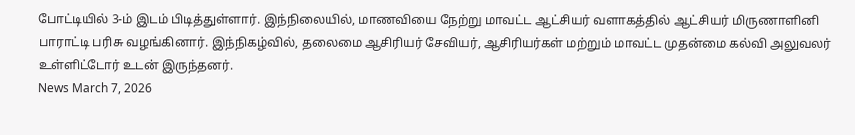போட்டியில் 3-ம் இடம் பிடித்துள்ளார். இந்நிலையில், மாணவியை நேற்று மாவட்ட ஆட்சியர் வளாகத்தில் ஆட்சியர் மிருணாளினி பாராட்டி பரிசு வழங்கினார். இந்நிகழ்வில், தலைமை ஆசிரியர் சேவியர், ஆசிரியர்கள் மற்றும் மாவட்ட முதன்மை கல்வி அலுவலர் உள்ளிட்டோர் உடன் இருந்தனர்.
News March 7, 2026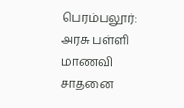பெரம்பலூர்: அரசு பள்ளி மாணவி சாதனை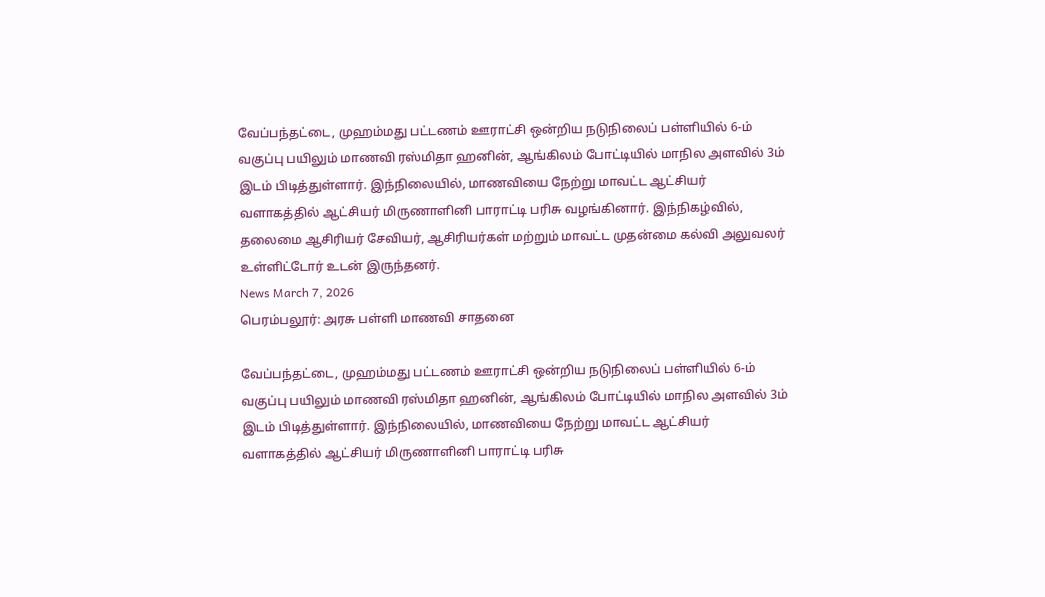வேப்பந்தட்டை, முஹம்மது பட்டணம் ஊராட்சி ஒன்றிய நடுநிலைப் பள்ளியில் 6-ம் வகுப்பு பயிலும் மாணவி ரஸ்மிதா ஹனின், ஆங்கிலம் போட்டியில் மாநில அளவில் 3ம் இடம் பிடித்துள்ளார். இந்நிலையில், மாணவியை நேற்று மாவட்ட ஆட்சியர் வளாகத்தில் ஆட்சியர் மிருணாளினி பாராட்டி பரிசு வழங்கினார். இந்நிகழ்வில், தலைமை ஆசிரியர் சேவியர், ஆசிரியர்கள் மற்றும் மாவட்ட முதன்மை கல்வி அலுவலர் உள்ளிட்டோர் உடன் இருந்தனர்.
News March 7, 2026
பெரம்பலூர்: அரசு பள்ளி மாணவி சாதனை

வேப்பந்தட்டை, முஹம்மது பட்டணம் ஊராட்சி ஒன்றிய நடுநிலைப் பள்ளியில் 6-ம் வகுப்பு பயிலும் மாணவி ரஸ்மிதா ஹனின், ஆங்கிலம் போட்டியில் மாநில அளவில் 3ம் இடம் பிடித்துள்ளார். இந்நிலையில், மாணவியை நேற்று மாவட்ட ஆட்சியர் வளாகத்தில் ஆட்சியர் மிருணாளினி பாராட்டி பரிசு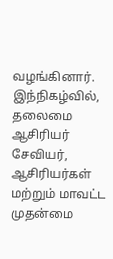வழங்கினார். இந்நிகழ்வில், தலைமை ஆசிரியர் சேவியர், ஆசிரியர்கள் மற்றும் மாவட்ட முதன்மை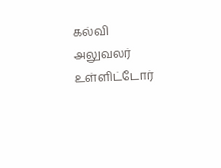கல்வி அலுவலர் உள்ளிட்டோர்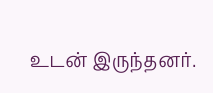உடன் இருந்தனர்.